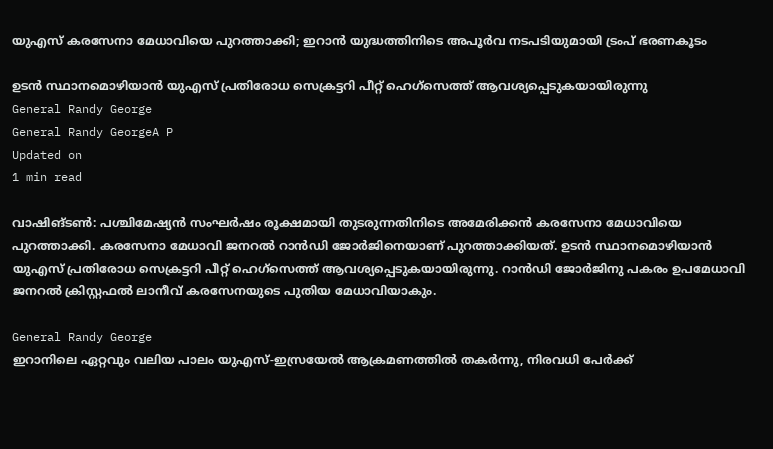യുഎസ് കരസേനാ മേധാവിയെ പുറത്താക്കി; ഇറാന്‍ യുദ്ധത്തിനിടെ അപൂർവ നടപടിയുമായി ട്രംപ് ഭരണകൂടം

ഉടൻ സ്ഥാനമൊഴിയാൻ യുഎസ് പ്രതിരോധ സെക്രട്ടറി പീറ്റ് ഹെഗ്‌സെത്ത് ആവശ്യപ്പെടുകയായിരുന്നു
General Randy George
General Randy GeorgeA P
Updated on
1 min read

വാഷിങ്ടൺ: പശ്ചിമേഷ്യൻ സംഘർഷം രൂക്ഷമായി തുടരുന്നതിനിടെ അമേരിക്കൻ കരസേനാ മേധാവിയെ പുറത്താക്കി. കരസേനാ മേധാവി ജനറൽ റാൻഡി ജോർജിനെയാണ് പുറത്താക്കിയത്. ഉടൻ സ്ഥാനമൊഴിയാൻ യുഎസ് പ്രതിരോധ സെക്രട്ടറി പീറ്റ് ഹെഗ്‌സെത്ത് ആവശ്യപ്പെടുകയായിരുന്നു. റാന്‍ഡി ജോര്‍ജിനു പകരം ഉപമേധാവി ജനറല്‍ ക്രിസ്റ്റഫല്‍ ലാനീവ് കരസേനയുടെ പുതിയ മേധാവിയാകും.

General Randy George
ഇറാനിലെ ഏറ്റവും വലിയ പാലം യുഎസ്-ഇസ്രയേല്‍ ആക്രമണത്തില്‍ തകര്‍ന്നു, നിരവധി പേര്‍ക്ക്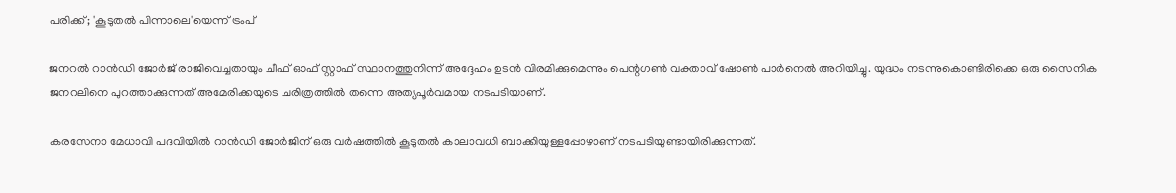പരിക്ക്; 'കൂടുതല്‍ പിന്നാലെ'യെന്ന് ട്രംപ്

ജനറൽ റാൻഡി ജോർജ് രാജിവെച്ചതായും ചീഫ് ഓഫ് സ്റ്റാഫ് സ്ഥാനത്തുനിന്ന് അദ്ദേഹം ഉടൻ വിരമിക്കുമെന്നും പെന്റഗൺ വക്താവ് ഷോൺ പാർനെൽ അറിയിച്ചു. യുദ്ധം നടന്നുകൊണ്ടിരിക്കെ ഒരു സൈനിക ജനറലിനെ പുറത്താക്കുന്നത് അമേരിക്കയുടെ ചരിത്രത്തിൽ തന്നെ അത്യപൂർവമായ നടപടിയാണ്.

കരസേനാ മേധാവി പദവിയിൽ റാൻഡി ജോർജിന് ഒരു വർഷത്തിൽ കൂടുതൽ കാലാവധി ബാക്കിയുള്ളപ്പോഴാണ് നടപടിയുണ്ടായിരിക്കുന്നത്.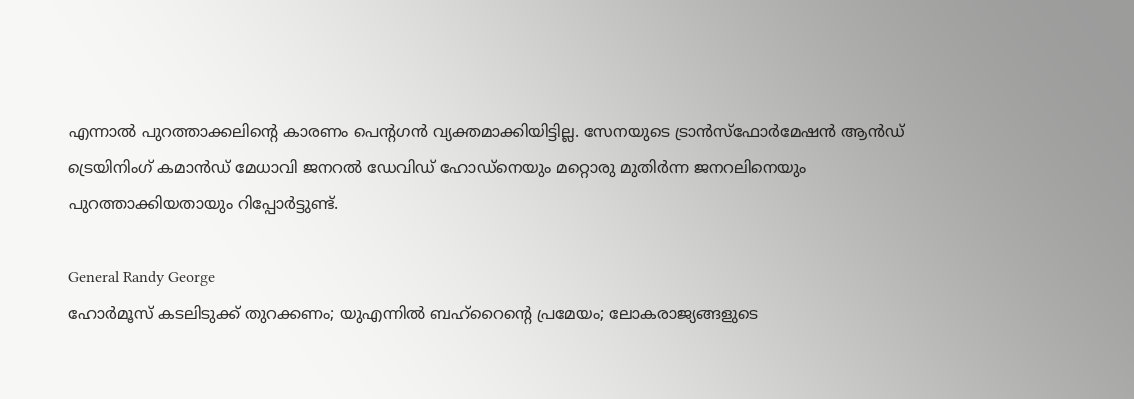എന്നാൽ പുറത്താക്കലിന്റെ കാരണം പെന്റഗൻ വ്യക്തമാക്കിയിട്ടില്ല. സേനയുടെ ട്രാൻസ്‌ഫോർമേഷൻ ആൻഡ് ട്രെയിനിംഗ് കമാൻഡ് മേധാവി ജനറൽ ഡേവിഡ് ഹോഡ്നെയും മറ്റൊരു മുതിർന്ന ജനറലിനെയും പുറത്താക്കിയതായും റിപ്പോർട്ടുണ്ട്.

General Randy George
ഹോര്‍മൂസ് കടലിടുക്ക് തുറക്കണം; യുഎന്നില്‍ ബഹ്‌റൈന്റെ പ്രമേയം; ലോകരാജ്യങ്ങളുടെ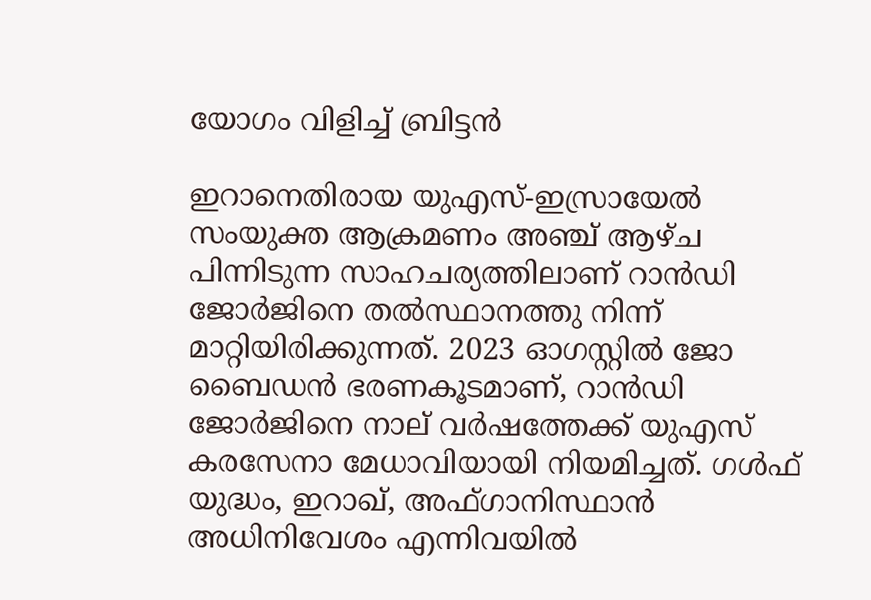യോഗം വിളിച്ച് ബ്രിട്ടന്‍

ഇറാനെതിരായ യുഎസ്-ഇസ്രായേൽ സംയുക്ത ആക്രമണം അഞ്ച് ആഴ്ച പിന്നിടുന്ന സാഹചര്യത്തിലാണ് റാൻഡി ജോർജിനെ തൽസ്ഥാനത്തു നിന്ന് മാറ്റിയിരിക്കുന്നത്. 2023 ഓഗസ്റ്റിൽ ജോ ബൈഡൻ ഭരണകൂടമാണ്, റാൻഡി ജോർജിനെ നാല് വർഷത്തേക്ക് യുഎസ് കരസേനാ മേധാവിയായി നിയമിച്ചത്. ഗൾഫ് യുദ്ധം, ഇറാഖ്, അഫ്ഗാനിസ്ഥാൻ അധിനിവേശം എന്നിവയിൽ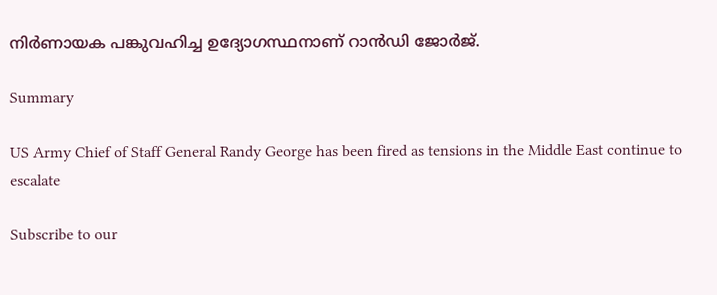നിർണായക പങ്കുവഹിച്ച ഉദ്യോഗസ്ഥനാണ് റാൻഡി ജോർജ്.

Summary

US Army Chief of Staff General Randy George has been fired as tensions in the Middle East continue to escalate

Subscribe to our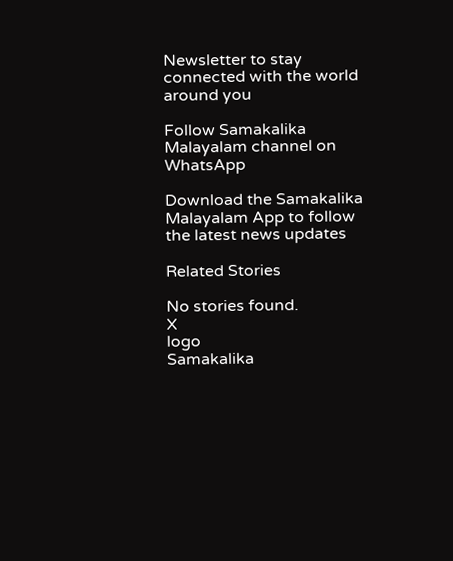Newsletter to stay connected with the world around you

Follow Samakalika Malayalam channel on WhatsApp

Download the Samakalika Malayalam App to follow the latest news updates

Related Stories

No stories found.
X
logo
Samakalika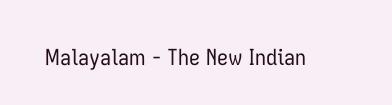Malayalam - The New Indian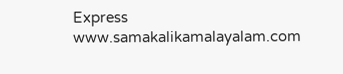Express
www.samakalikamalayalam.com